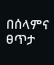በሰላምና ፀጥታ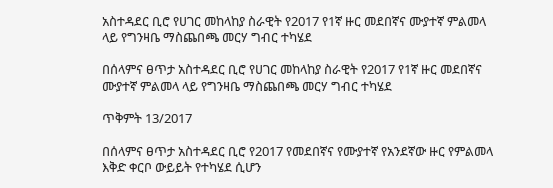አስተዳደር ቢሮ የሀገር መከላከያ ስራዊት የ2017 የ1ኛ ዙር መደበኛና ሙያተኛ ምልመላ ላይ የግንዛቤ ማስጨበጫ መርሃ ግብር ተካሄደ

በሰላምና ፀጥታ አስተዳደር ቢሮ የሀገር መከላከያ ስራዊት የ2017 የ1ኛ ዙር መደበኛና ሙያተኛ ምልመላ ላይ የግንዛቤ ማስጨበጫ መርሃ ግብር ተካሄደ

ጥቅምት 13/2017

በሰላምና ፀጥታ አስተዳደር ቢሮ የ2017 የመደበኛና የሙያተኛ የአንደኛው ዙር የምልመላ እቅድ ቀርቦ ውይይት የተካሄደ ሲሆን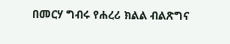በመርሃ ግብሩ የሐረሪ ክልል ብልጽግና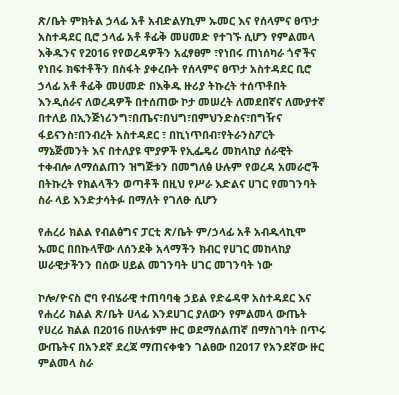ጽ/ቤት ምክትል ኃላፊ አቶ አብድልሃኪም ኡመር እና የሰላምና ፀጥታ አስተዳደር ቢሮ ኃላፊ አቶ ቶፊቅ መሀመድ የተገኙ ሲሆን የምልመላ እቅዱንና የ2016 የየወረዳዎችን አፈፃፀም ፣የነበሩ ጠነሰካራ ጎኖችና የነበሩ ክፍተቶችን በስፋት ያቀረቡት የሰላምና ፀጥታ አስተዳደር ቢሮ ኃላፊ አቶ ቶፊቅ መሀመድ በእቅዱ ዙሪያ ትኩረት ተሰጥቶበት እንዲሰራና ለወረዳዎች በተሰጠው ኮታ መሠረት ለመደበኛና ለሙያተኛ በተለይ በኢንጅነሪንግ፣በጤና፣በህግ፣በምህንድስና፣በግዥና ፋይናንስ፣በንብረት አስተዳደር ፣ በኪነጥበብ፣የትራንስፖርት ማኔጅመንት እና በተለያዩ ሞያዎች የኢፌዴሪ መከላከያ ሰራዊት ተቀብሎ ለማሰልጠን ዝግጅቱን በመግለፅ ሁሉም የወረዳ አመራሮች በትኩረት የክልላችን ወጣቶች በዚህ የሥራ እድልና ሀገር የመገንባት ስራ ላይ እንድታሳትፉ በማለት የገለፁ ሲሆን

የሐረሪ ክልል የብልፅግና ፓርቲ ጽ/ቤት ም/ኃላፊ አቶ አብዱላኪሞ ኡመር በበኩላቸው ለሰንደቅ አላማችን ክብር የሀገር መከላከያ ሠራዊታችንን በሰው ሀይል መገንባት ሀገር መገንባት ነው

ኮሎ/ዮናስ ሮባ የብሄራዊ ተጠባባቂ ኃይል የድሬዳዋ አስተዳደር እና የሐረሪ ክልል ጽ/ቤት ሀላፊ እንደሀገር ያለውን የምልመላ ውጤት የሀረሪ ክልል በ2016 በሁለቱም ዙር ወደማሰልጠኛ በማስገባት በጥሩ ውጤትና በአንደኛ ደረጃ ማጠናቀቁን ገልፀው በ2017 የአንደኛው ዙር ምልመላ ስራ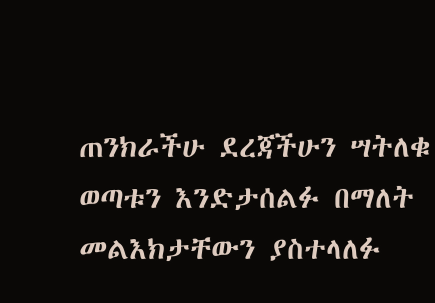ጠንክራችሁ ደረጃችሁን ሣትለቁ ወጣቱን እንድታሰልፉ በማለት መልእክታቸውን ያስተላለፉ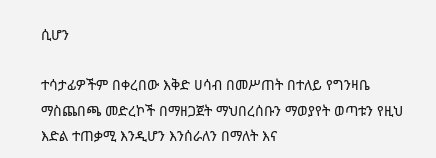ሲሆን

ተሳታፊዎችም በቀረበው እቅድ ሀሳብ በመሥጠት በተለይ የግንዛቤ ማስጨበጫ መድረኮች በማዘጋጀት ማህበረሰቡን ማወያየት ወጣቱን የዚህ እድል ተጠቃሚ እንዲሆን እንሰራለን በማለት እና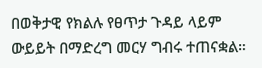በወቅታዊ የክልሉ የፀጥታ ጉዳይ ላይም ውይይት በማድረግ መርሃ ግብሩ ተጠናቋል።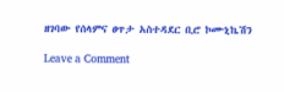ዘገባው የሰላምና ፀጥታ አስተዳደር ቢሮ ኮሙኒኬሽን

Leave a Comment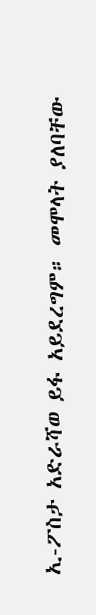ኢ-ፖስታ አድራሻወ ይፋ አይደረግም። መሞላት ያለባቸው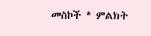መስኮች * ምልክት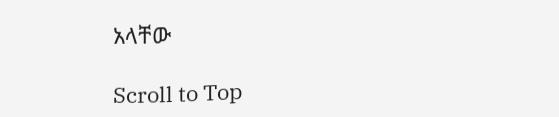አላቸው

Scroll to Top